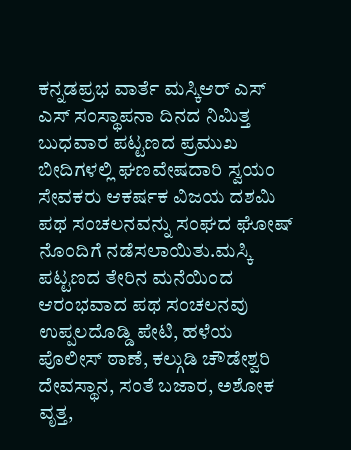ಕನ್ನಡಪ್ರಭ ವಾರ್ತೆ ಮಸ್ಕಿಆರ್ ಎಸ್ ಎಸ್ ಸಂಸ್ಥಾಪನಾ ದಿನದ ನಿಮಿತ್ತ ಬುಧವಾರ ಪಟ್ಟಣದ ಪ್ರಮುಖ ಬೀದಿಗಳಲ್ಲಿ ಘಣವೇಷದಾರಿ ಸ್ವಯಂ ಸೇವಕರು ಆಕರ್ಷಕ ವಿಜಯ ದಶಮಿ ಪಥ ಸಂಚಲನವನ್ನು ಸಂಘದ ಘೋಷ್ ನೊಂದಿಗೆ ನಡೆಸಲಾಯಿತು.ಮಸ್ಕಿ ಪಟ್ಟಣದ ತೇರಿನ ಮನೆಯಿಂದ ಆರಂಭವಾದ ಪಥ ಸಂಚಲನವು ಉಪ್ಪಲದೊಡ್ಡಿ ಪೇಟಿ, ಹಳೆಯ ಪೊಲೀಸ್ ಠಾಣೆ, ಕಲ್ಗುಡಿ ಚೌಡೇಶ್ವರಿ ದೇವಸ್ಥಾನ, ಸಂತೆ ಬಜಾರ, ಅಶೋಕ ವೃತ್ತ,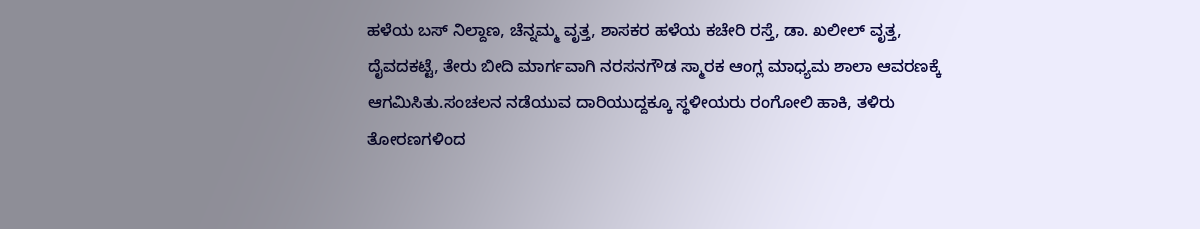ಹಳೆಯ ಬಸ್ ನಿಲ್ದಾಣ, ಚೆನ್ನಮ್ಮ ವೃತ್ತ, ಶಾಸಕರ ಹಳೆಯ ಕಚೇರಿ ರಸ್ತೆ, ಡಾ. ಖಲೀಲ್ ವೃತ್ತ, ದೈವದಕಟ್ಟೆ, ತೇರು ಬೀದಿ ಮಾರ್ಗವಾಗಿ ನರಸನಗೌಡ ಸ್ಮಾರಕ ಆಂಗ್ಲ ಮಾಧ್ಯಮ ಶಾಲಾ ಆವರಣಕ್ಕೆ ಆಗಮಿಸಿತು.ಸಂಚಲನ ನಡೆಯುವ ದಾರಿಯುದ್ದಕ್ಕೂ ಸ್ಥಳೀಯರು ರಂಗೋಲಿ ಹಾಕಿ, ತಳಿರು ತೋರಣಗಳಿಂದ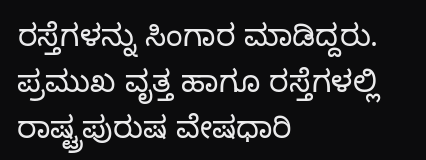ರಸ್ತೆಗಳನ್ನು ಸಿಂಗಾರ ಮಾಡಿದ್ದರು. ಪ್ರಮುಖ ವೃತ್ತ ಹಾಗೂ ರಸ್ತೆಗಳಲ್ಲಿ ರಾಷ್ಟ್ರಪುರುಷ ವೇಷಧಾರಿ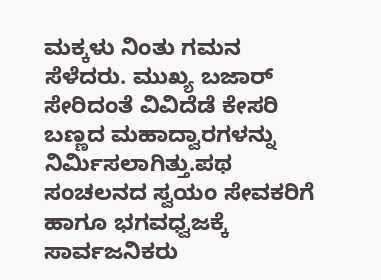ಮಕ್ಕಳು ನಿಂತು ಗಮನ ಸೆಳೆದರು. ಮುಖ್ಯ ಬಜಾರ್ ಸೇರಿದಂತೆ ವಿವಿದೆಡೆ ಕೇಸರಿ ಬಣ್ಣದ ಮಹಾದ್ವಾರಗಳನ್ನು ನಿರ್ಮಿಸಲಾಗಿತ್ತು.ಪಥ ಸಂಚಲನದ ಸ್ವಯಂ ಸೇವಕರಿಗೆ ಹಾಗೂ ಭಗವಧ್ವಜಕ್ಕೆ ಸಾರ್ವಜನಿಕರು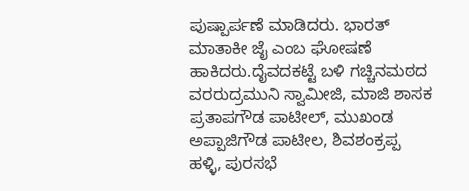ಪುಷ್ಪಾರ್ಪಣೆ ಮಾಡಿದರು. ಭಾರತ್ ಮಾತಾಕೀ ಜೈ ಎಂಬ ಘೋಷಣೆ ಹಾಕಿದರು.ದೈವದಕಟ್ಟೆ ಬಳಿ ಗಚ್ಚಿನಮಠದ ವರರುದ್ರಮುನಿ ಸ್ವಾಮೀಜಿ, ಮಾಜಿ ಶಾಸಕ ಪ್ರತಾಪಗೌಡ ಪಾಟೀಲ್, ಮುಖಂಡ ಅಪ್ಪಾಜಿಗೌಡ ಪಾಟೀಲ, ಶಿವಶಂಕ್ರಪ್ಪ ಹಳ್ಳಿ, ಪುರಸಭೆ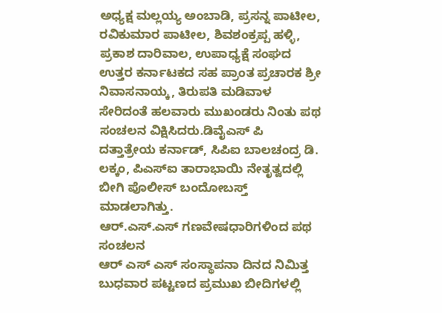ಅಧ್ಯಕ್ಷ ಮಲ್ಲಯ್ಯ ಅಂಬಾಡಿ, ಪ್ರಸನ್ನ ಪಾಟೀಲ, ರವಿಕುಮಾರ ಪಾಟೀಲ, ಶಿವಶಂಕ್ರಪ್ಪ ಹಳ್ಳಿ, ಪ್ರಕಾಶ ದಾರಿವಾಲ, ಉಪಾಧ್ಯಕ್ಷೆ ಸಂಘದ ಉತ್ತರ ಕರ್ನಾಟಕದ ಸಹ ಪ್ರಾಂತ ಪ್ರಚಾರಕ ಶ್ರೀ ನಿವಾಸನಾಯ್ಕ, ತಿರುಪತಿ ಮಡಿವಾಳ ಸೇರಿದಂತೆ ಹಲವಾರು ಮುಖಂಡರು ನಿಂತು ಪಥ ಸಂಚಲನ ವಿಕ್ಷಿಸಿದರು.ಡಿವೈಎಸ್ ಪಿ ದತ್ತಾತ್ರೇಯ ಕರ್ನಾಡ್, ಸಿಪಿಐ ಬಾಲಚಂದ್ರ ಡಿ. ಲಕ್ಕಂ, ಪಿಎಸ್ಐ ತಾರಾಭಾಯಿ ನೇತೃತ್ವದಲ್ಲಿ ಬೀಗಿ ಪೊಲೀಸ್ ಬಂದೋಬಸ್ತ್ ಮಾಡಲಾಗಿತ್ತು.
ಆರ್.ಎಸ್.ಎಸ್ ಗಣವೇಷಧಾರಿಗಳಿಂದ ಪಥ ಸಂಚಲನ
ಆರ್ ಎಸ್ ಎಸ್ ಸಂಸ್ಥಾಪನಾ ದಿನದ ನಿಮಿತ್ತ ಬುಧವಾರ ಪಟ್ಟಣದ ಪ್ರಮುಖ ಬೀದಿಗಳಲ್ಲಿ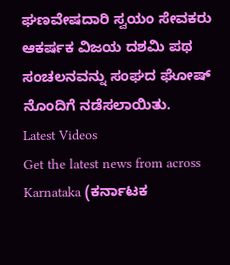ಘಣವೇಷದಾರಿ ಸ್ವಯಂ ಸೇವಕರು ಆಕರ್ಷಕ ವಿಜಯ ದಶಮಿ ಪಥ ಸಂಚಲನವನ್ನು ಸಂಘದ ಘೋಷ್ ನೊಂದಿಗೆ ನಡೆಸಲಾಯಿತು.
Latest Videos
Get the latest news from across Karnataka (ಕರ್ನಾಟಕ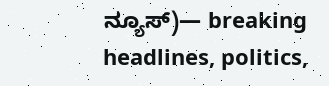ನ್ಯೂಸ್)— breaking headlines, politics,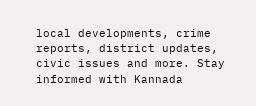local developments, crime reports, district updates, civic issues and more. Stay informed with Kannada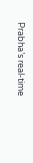Prabha’s real‑time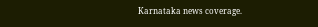Karnataka news coverage.